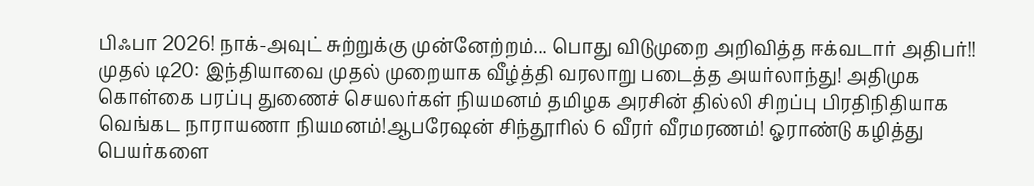பிஃபா 2026! நாக்-அவுட் சுற்றுக்கு முன்னேற்றம்... பொது விடுமுறை அறிவித்த ஈக்வடார் அதிபர்!! முதல் டி20: இந்தியாவை முதல் முறையாக வீழ்த்தி வரலாறு படைத்த அயர்லாந்து! அதிமுக கொள்கை பரப்பு துணைச் செயலர்கள் நியமனம் தமிழக அரசின் தில்லி சிறப்பு பிரதிநிதியாக வெங்கட நாராயணா நியமனம்!ஆபரேஷன் சிந்தூரில் 6 வீரர் வீரமரணம்! ஓராண்டு கழித்து பெயர்களை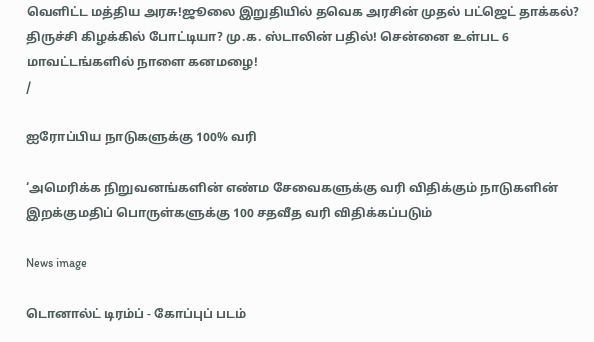வெளிட்ட மத்திய அரசு!ஜூலை இறுதியில் தவெக அரசின் முதல் பட்ஜெட் தாக்கல்? திருச்சி கிழக்கில் போட்டியா? மு.க. ஸ்டாலின் பதில்! சென்னை உள்பட 6 மாவட்டங்களில் நாளை கனமழை!
/

ஐரோப்பிய நாடுகளுக்கு 100% வரி

‘அமெரிக்க நிறுவனங்களின் எண்ம சேவைகளுக்கு வரி விதிக்கும் நாடுகளின் இறக்குமதிப் பொருள்களுக்கு 100 சதவீத வரி விதிக்கப்படும்

News image

டொனால்ட் டிரம்ப் - கோப்புப் படம்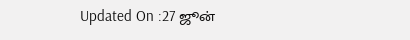Updated On :27 ஜூன்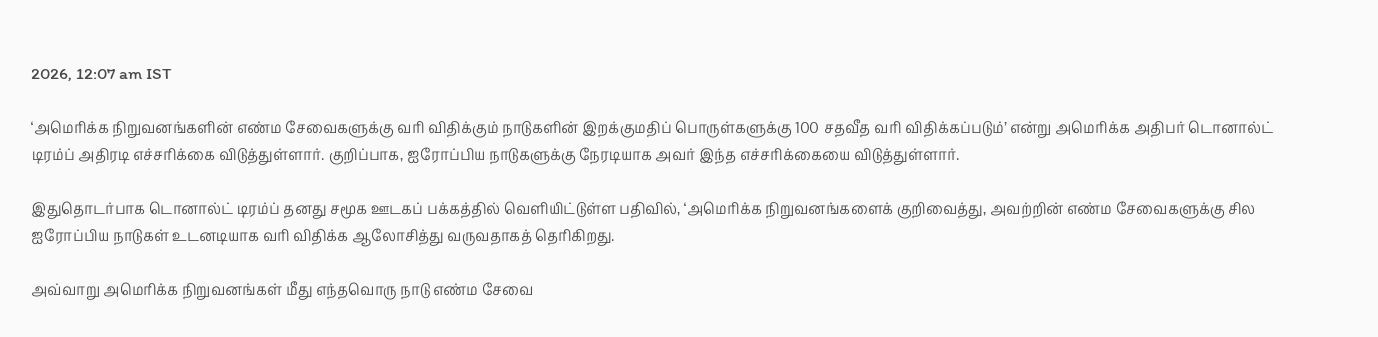2026, 12:07 am IST

‘அமெரிக்க நிறுவனங்களின் எண்ம சேவைகளுக்கு வரி விதிக்கும் நாடுகளின் இறக்குமதிப் பொருள்களுக்கு 100 சதவீத வரி விதிக்கப்படும்’ என்று அமெரிக்க அதிபர் டொனால்ட் டிரம்ப் அதிரடி எச்சரிக்கை விடுத்துள்ளார். குறிப்பாக, ஐரோப்பிய நாடுகளுக்கு நேரடியாக அவர் இந்த எச்சரிக்கையை விடுத்துள்ளார்.

இதுதொடர்பாக டொனால்ட் டிரம்ப் தனது சமூக ஊடகப் பக்கத்தில் வெளியிட்டுள்ள பதிவில், ‘அமெரிக்க நிறுவனங்களைக் குறிவைத்து, அவற்றின் எண்ம சேவைகளுக்கு சில ஐரோப்பிய நாடுகள் உடனடியாக வரி விதிக்க ஆலோசித்து வருவதாகத் தெரிகிறது.

அவ்வாறு அமெரிக்க நிறுவனங்கள் மீது எந்தவொரு நாடு எண்ம சேவை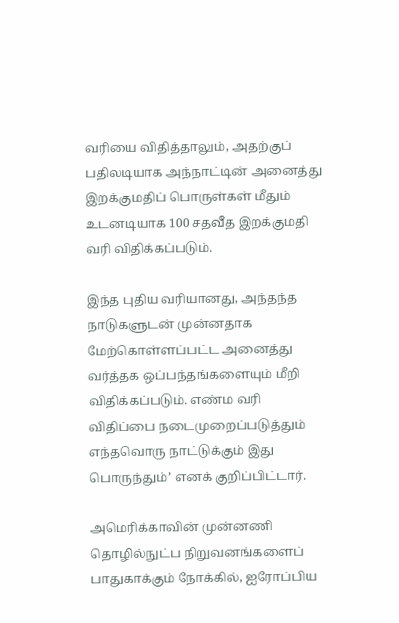வரியை விதித்தாலும், அதற்குப் பதிலடியாக அந்நாட்டின் அனைத்து இறக்குமதிப் பொருள்கள் மீதும் உடனடியாக 100 சதவீத இறக்குமதி வரி விதிக்கப்படும்.

இந்த புதிய வரியானது, அந்தந்த நாடுகளுடன் முன்னதாக மேற்கொள்ளப்பட்ட அனைத்து வர்த்தக ஒப்பந்தங்களையும் மீறி விதிக்கப்படும். எண்ம வரி விதிப்பை நடைமுறைப்படுத்தும் எந்தவொரு நாட்டுக்கும் இது பொருந்தும்’ எனக் குறிப்பிட்டார்.

அமெரிக்காவின் முன்னணி தொழில்நுட்ப நிறுவனங்களைப் பாதுகாக்கும் நோக்கில், ஐரோப்பிய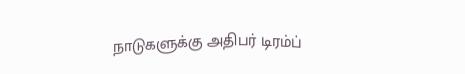நாடுகளுக்கு அதிபர் டிரம்ப்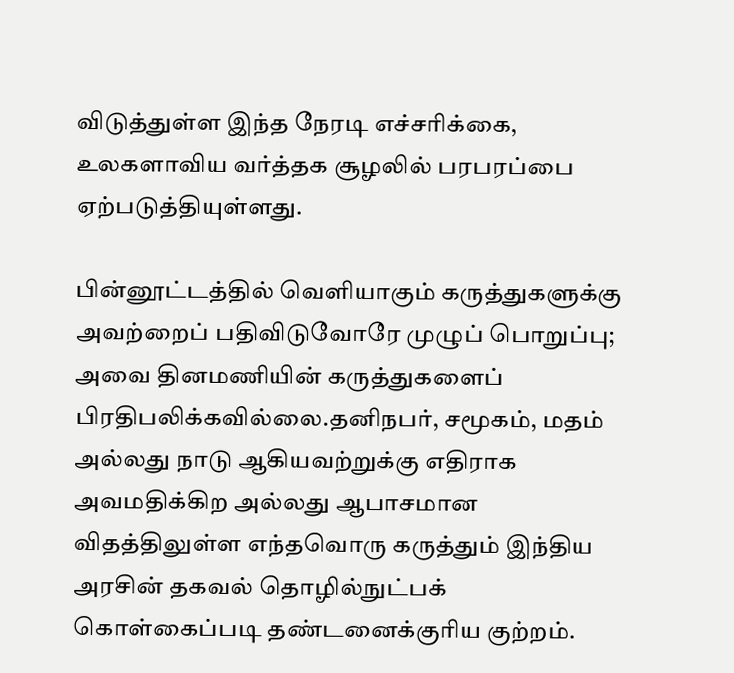விடுத்துள்ள இந்த நேரடி எச்சரிக்கை, உலகளாவிய வர்த்தக சூழலில் பரபரப்பை ஏற்படுத்தியுள்ளது.

பின்னூட்டத்தில் வெளியாகும் கருத்துகளுக்கு அவற்றைப் பதிவிடுவோரே முழுப் பொறுப்பு; அவை தினமணியின் கருத்துகளைப் பிரதிபலிக்கவில்லை.தனிநபர், சமூகம், மதம் அல்லது நாடு ஆகியவற்றுக்கு எதிராக அவமதிக்கிற அல்லது ஆபாசமான விதத்திலுள்ள எந்தவொரு கருத்தும் இந்திய அரசின் தகவல் தொழில்நுட்பக் கொள்கைப்படி தண்டனைக்குரிய குற்றம்.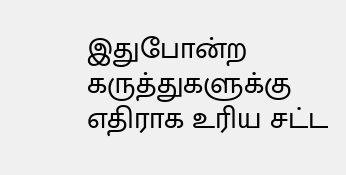இதுபோன்ற கருத்துகளுக்கு எதிராக உரிய சட்ட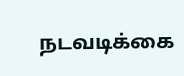நடவடிக்கை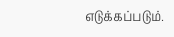எடுக்கப்படும்.